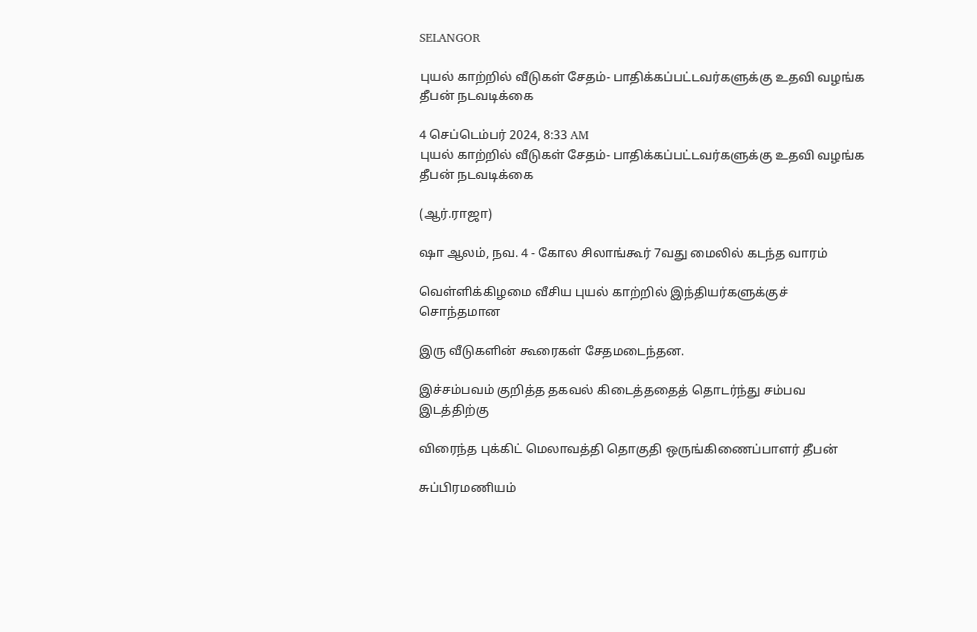SELANGOR

புயல் காற்றில் வீடுகள் சேதம்- பாதிக்கப்பட்டவர்களுக்கு உதவி வழங்க தீபன் நடவடிக்கை

4 செப்டெம்பர் 2024, 8:33 AM
புயல் காற்றில் வீடுகள் சேதம்- பாதிக்கப்பட்டவர்களுக்கு உதவி வழங்க தீபன் நடவடிக்கை

(ஆர்.ராஜா)

ஷா ஆலம், நவ. 4 - கோல சிலாங்கூர் 7வது மைலில் கடந்த வாரம்

வெள்ளிக்கிழமை வீசிய புயல் காற்றில் இந்தியர்களுக்குச் சொந்தமான

இரு வீடுகளின் கூரைகள் சேதமடைந்தன.

இச்சம்பவம் குறித்த தகவல் கிடைத்ததைத் தொடர்ந்து சம்பவ இடத்திற்கு

விரைந்த புக்கிட் மெலாவத்தி தொகுதி ஒருங்கிணைப்பாளர் தீபன்

சுப்பிரமணியம்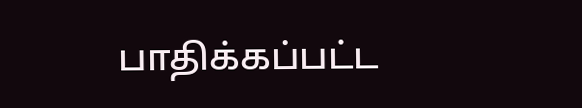பாதிக்கப்பட்ட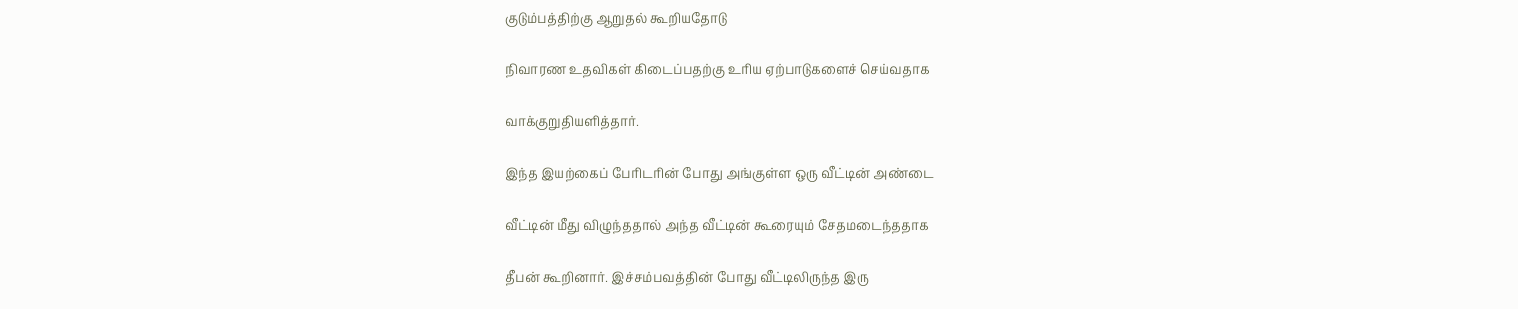குடும்பத்திற்கு ஆறுதல் கூறியதோடு

நிவாரண உதவிகள் கிடைப்பதற்கு உரிய ஏற்பாடுகளைச் செய்வதாக

வாக்குறுதியளித்தார்.

இந்த இயற்கைப் பேரிடரின் போது அங்குள்ள ஒரு வீட்டின் அண்டை

வீட்டின் மீது விழுந்ததால் அந்த வீட்டின் கூரையும் சேதமடைந்ததாக

தீபன் கூறினார். இச்சம்பவத்தின் போது வீட்டிலிருந்த இரு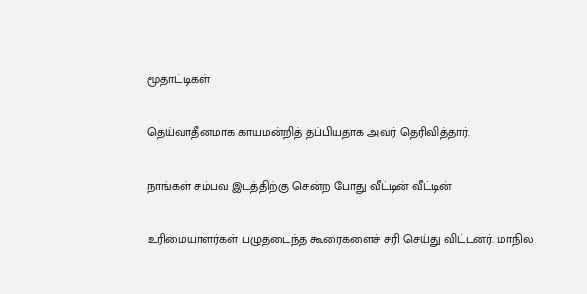மூதாட்டிகள்

தெய்வாதீனமாக காயமன்றித் தப்பியதாக அவர் தெரிவித்தார்.

நாங்கள் சம்பவ இடத்திற்கு சென்ற போது வீட்டின் வீட்டின்

உரிமையாளர்கள் பழுதடைந்த கூரைகளைச் சரி செய்து விட்டனர். மாநில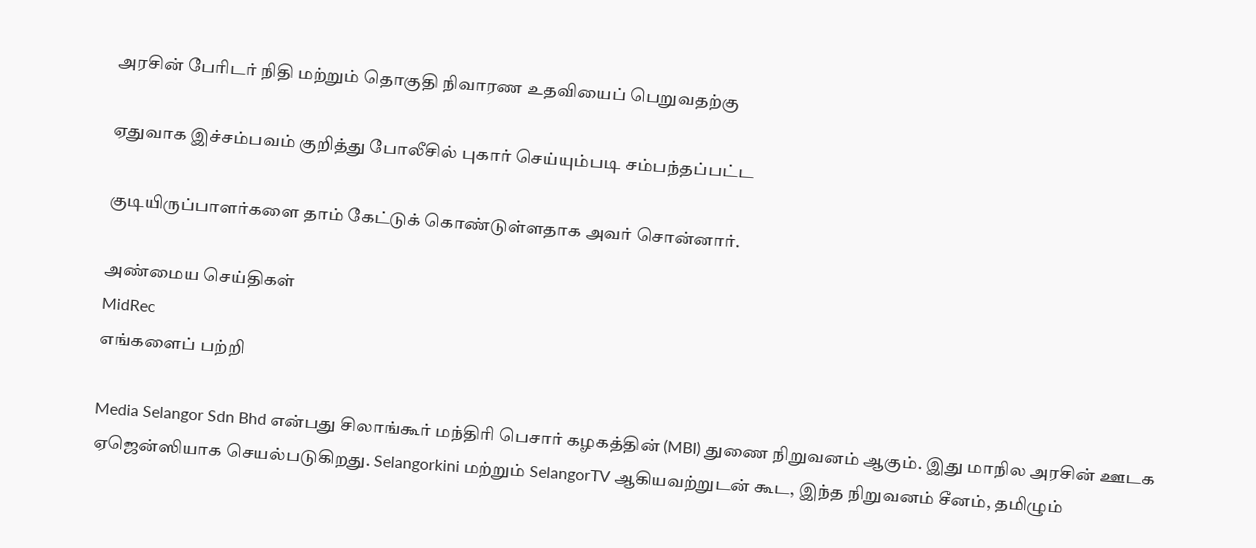அரசின் பேரிடர் நிதி மற்றும் தொகுதி நிவாரண உதவியைப் பெறுவதற்கு

ஏதுவாக இச்சம்பவம் குறித்து போலீசில் புகார் செய்யும்படி சம்பந்தப்பட்ட

குடியிருப்பாளர்களை தாம் கேட்டுக் கொண்டுள்ளதாக அவர் சொன்னார்.

அண்மைய செய்திகள்
MidRec
எங்களைப் பற்றி

Media Selangor Sdn Bhd என்பது சிலாங்கூர் மந்திரி பெசார் கழகத்தின் (MBI) துணை நிறுவனம் ஆகும். இது மாநில அரசின் ஊடக ஏஜென்ஸியாக செயல்படுகிறது. Selangorkini மற்றும் SelangorTV ஆகியவற்றுடன் கூட, இந்த நிறுவனம் சீனம், தமிழும்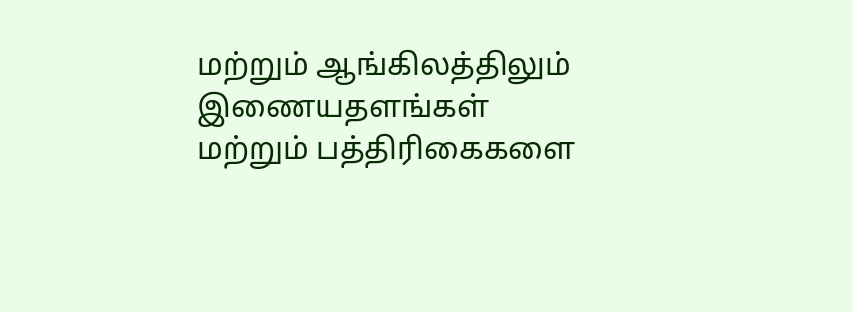மற்றும் ஆங்கிலத்திலும் இணையதளங்கள் மற்றும் பத்திரிகைகளை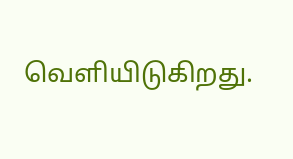வெளியிடுகிறது.